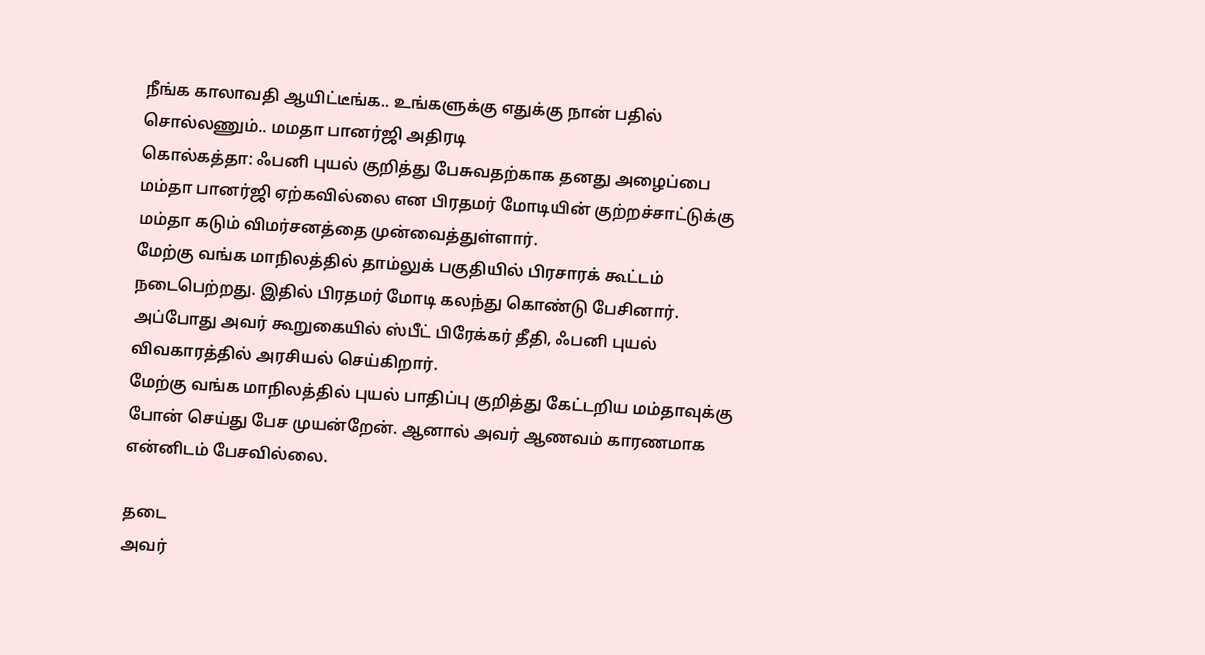நீங்க காலாவதி ஆயிட்டீங்க.. உங்களுக்கு எதுக்கு நான் பதில் சொல்லணும்.. மமதா பானர்ஜி அதிரடி
கொல்கத்தா: ஃபனி புயல் குறித்து பேசுவதற்காக தனது அழைப்பை மம்தா பானர்ஜி ஏற்கவில்லை என பிரதமர் மோடியின் குற்றச்சாட்டுக்கு மம்தா கடும் விமர்சனத்தை முன்வைத்துள்ளார்.
மேற்கு வங்க மாநிலத்தில் தாம்லுக் பகுதியில் பிரசாரக் கூட்டம் நடைபெற்றது. இதில் பிரதமர் மோடி கலந்து கொண்டு பேசினார். அப்போது அவர் கூறுகையில் ஸ்பீட் பிரேக்கர் தீதி, ஃபனி புயல் விவகாரத்தில் அரசியல் செய்கிறார்.
மேற்கு வங்க மாநிலத்தில் புயல் பாதிப்பு குறித்து கேட்டறிய மம்தாவுக்கு போன் செய்து பேச முயன்றேன். ஆனால் அவர் ஆணவம் காரணமாக என்னிடம் பேசவில்லை.

தடை
அவர்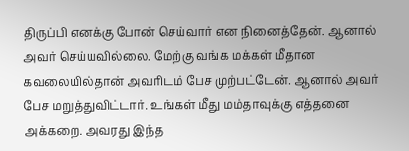திருப்பி எனக்கு போன் செய்வார் என நினைத்தேன். ஆனால் அவர் செய்யவில்லை. மேற்கு வங்க மக்கள் மீதான கவலையில்தான் அவரிடம் பேச முற்பட்டேன். ஆனால் அவர் பேச மறுத்துவிட்டார். உங்கள் மீது மம்தாவுக்கு எத்தனை அக்கறை. அவரது இந்த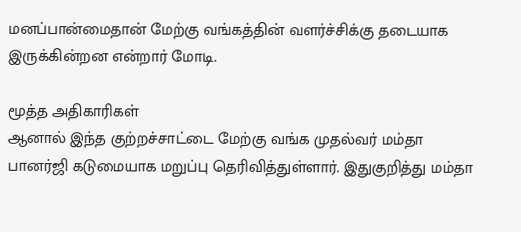மனப்பான்மைதான் மேற்கு வங்கத்தின் வளர்ச்சிக்கு தடையாக இருக்கின்றன என்றார் மோடி.

மூத்த அதிகாரிகள்
ஆனால் இந்த குற்றச்சாட்டை மேற்கு வங்க முதல்வர் மம்தா பானர்ஜி கடுமையாக மறுப்பு தெரிவித்துள்ளார். இதுகுறித்து மம்தா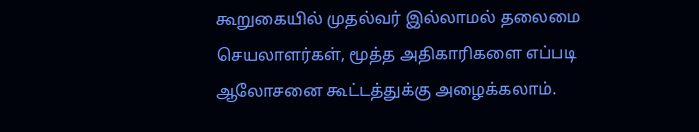கூறுகையில் முதல்வர் இல்லாமல் தலைமை செயலாளர்கள், மூத்த அதிகாரிகளை எப்படி ஆலோசனை கூட்டத்துக்கு அழைக்கலாம்.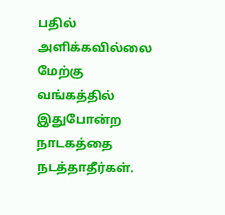பதில் அளிக்கவில்லை
மேற்கு வங்கத்தில் இதுபோன்ற நாடகத்தை நடத்தாதீர்கள்.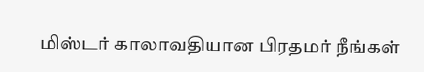மிஸ்டர் காலாவதியான பிரதமர் நீங்கள்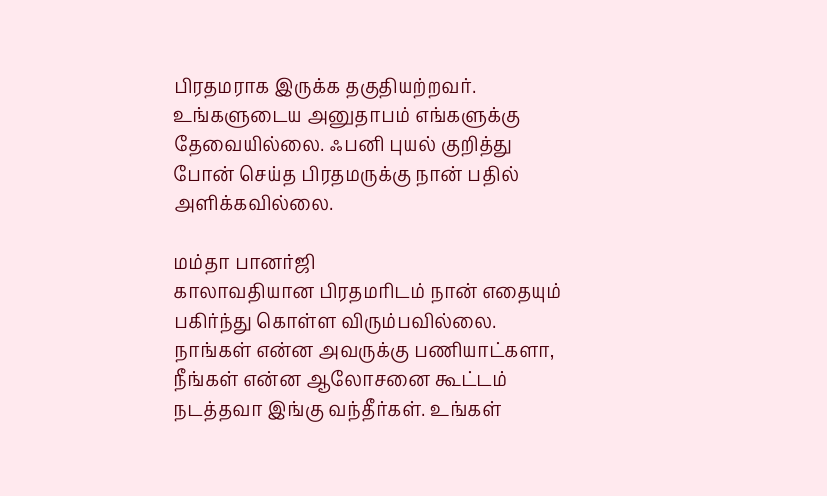பிரதமராக இருக்க தகுதியற்றவர். உங்களுடைய அனுதாபம் எங்களுக்கு தேவையில்லை. ஃபனி புயல் குறித்து போன் செய்த பிரதமருக்கு நான் பதில் அளிக்கவில்லை.

மம்தா பானர்ஜி
காலாவதியான பிரதமரிடம் நான் எதையும் பகிர்ந்து கொள்ள விரும்பவில்லை. நாங்கள் என்ன அவருக்கு பணியாட்களா, நீங்கள் என்ன ஆலோசனை கூட்டம் நடத்தவா இங்கு வந்தீர்கள். உங்கள்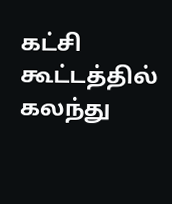கட்சி கூட்டத்தில் கலந்து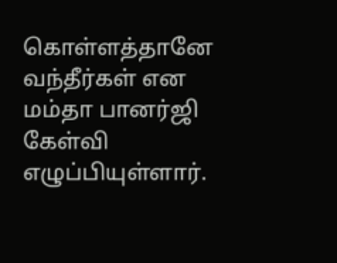கொள்ளத்தானே வந்தீர்கள் என மம்தா பானர்ஜி கேள்வி எழுப்பியுள்ளார்.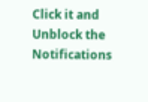Click it and Unblock the Notifications